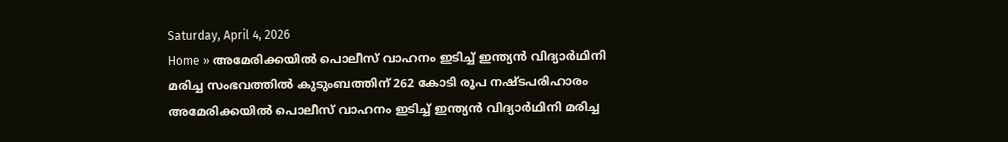Saturday, April 4, 2026
Home » അമേരിക്കയിൽ പൊലീസ് വാഹനം ഇടിച്ച് ഇന്ത്യൻ വിദ്യാർഥിനി മരിച്ച സംഭവത്തിൽ കുടുംബത്തിന് 262 കോടി രൂപ നഷ്‌ടപരിഹാരം
അമേരിക്കയിൽ പൊലീസ് വാഹനം ഇടിച്ച് ഇന്ത്യൻ വിദ്യാർഥിനി മരിച്ച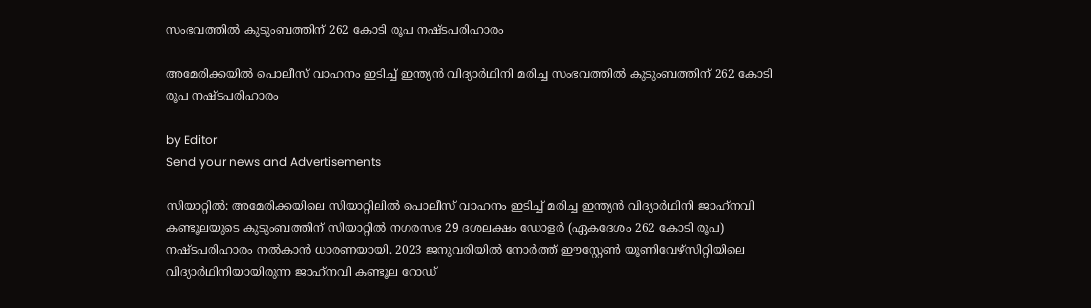സംഭവത്തിൽ കുടുംബത്തിന് 262 കോടി രൂപ നഷ്‌ടപരിഹാരം

അമേരിക്കയിൽ പൊലീസ് വാഹനം ഇടിച്ച് ഇന്ത്യൻ വിദ്യാർഥിനി മരിച്ച സംഭവത്തിൽ കുടുംബത്തിന് 262 കോടി രൂപ നഷ്‌ടപരിഹാരം

by Editor
Send your news and Advertisements

സിയാറ്റിൽ: അമേരിക്കയിലെ സിയാറ്റിലിൽ പൊലീസ് വാഹനം ഇടിച്ച് മരിച്ച ഇന്ത്യൻ വിദ്യാർഥിനി ജാഹ്‌നവി കണ്ടൂലയുടെ കുടുംബത്തിന് സിയാറ്റിൽ നഗരസഭ 29 ദശലക്ഷം ഡോളർ (ഏകദേശം 262 കോടി രൂപ) നഷ്ടപരിഹാരം നൽകാൻ ധാരണയായി. 2023 ജനുവരിയിൽ നോർത്ത് ഈസ്റ്റേൺ യൂണിവേഴ്സിറ്റിയിലെ വിദ്യാർഥിനിയായിരുന്ന ജാഹ്‌നവി കണ്ടൂല റോഡ്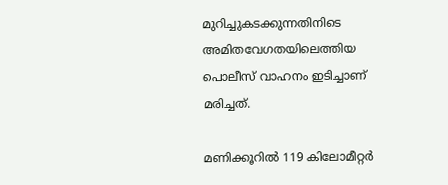മുറിച്ചുകടക്കുന്നതിനിടെ അമിതവേഗതയിലെത്തിയ പൊലീസ് വാഹനം ഇടിച്ചാണ് മരിച്ചത്.

മണിക്കൂറിൽ 119 കിലോമീറ്റർ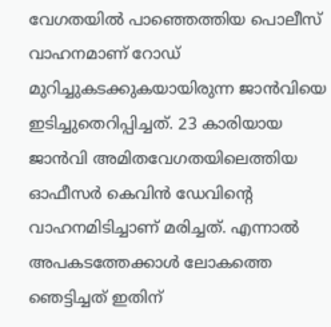വേഗതയിൽ പാഞ്ഞെത്തിയ പൊലീസ് വാഹനമാണ് റോഡ് മുറിച്ചുകടക്കുകയായിരുന്ന ജാൻവിയെ ഇടിച്ചുതെറിപ്പിച്ചത്. 23 കാരിയായ ജാൻവി അമിതവേഗതയിലെത്തിയ ഓഫീസർ കെവിൻ ഡേവിൻ്റെ വാഹനമിടിച്ചാണ് മരിച്ചത്. എന്നാൽ അപകടത്തേക്കാൾ ലോകത്തെ ഞെട്ടിച്ചത് ഇതിന്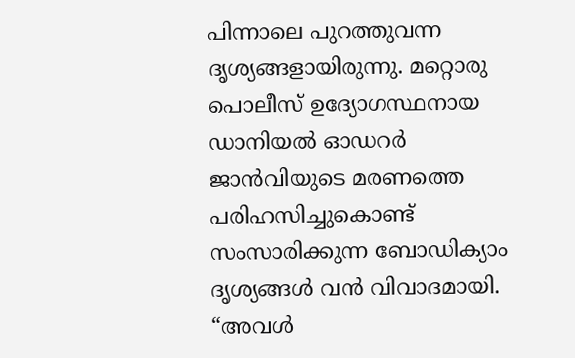പിന്നാലെ പുറത്തുവന്ന ദൃശ്യങ്ങളായിരുന്നു. മറ്റൊരു പൊലീസ് ഉദ്യോഗസ്ഥനായ ഡാനിയൽ ഓഡറർ ജാൻവിയുടെ മരണത്തെ പരിഹസിച്ചുകൊണ്ട് സംസാരിക്കുന്ന ബോഡിക്യാം ദൃശ്യങ്ങൾ വൻ വിവാദമായി. “അവൾ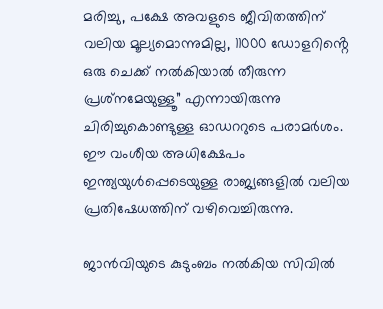മരിച്ചു, പക്ഷേ അവളുടെ ജീവിതത്തിന് വലിയ മൂല്യമൊന്നുമില്ല, 11000 ഡോളറിൻ്റെ ഒരു ചെക്ക് നൽകിയാൽ തീരുന്ന പ്രശ്‌നമേയുള്ളൂ” എന്നായിരുന്നു ചിരിച്ചുകൊണ്ടുള്ള ഓഡററുടെ പരാമർശം. ഈ വംശീയ അധിക്ഷേപം ഇന്ത്യയുൾപ്പെടെയുള്ള രാജ്യങ്ങളിൽ വലിയ പ്രതിഷേധത്തിന് വഴിവെച്ചിരുന്നു.

ജാൻവിയുടെ കുടുംബം നൽകിയ സിവിൽ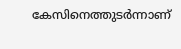കേസിനെത്തുടർന്നാണ്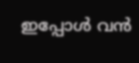ഇപ്പോൾ വൻ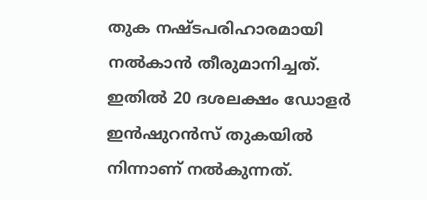തുക നഷ്ട‌പരിഹാരമായി നൽകാൻ തീരുമാനിച്ചത്. ഇതിൽ 20 ദശലക്ഷം ഡോളർ ഇൻഷുറൻസ് തുകയിൽ നിന്നാണ് നൽകുന്നത്.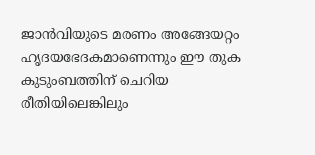ജാൻവിയുടെ മരണം അങ്ങേയറ്റം ഹൃദയഭേദകമാണെന്നും ഈ തുക കുടുംബത്തിന് ചെറിയ രീതിയിലെങ്കിലും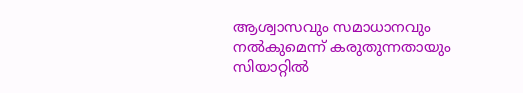ആശ്വാസവും സമാധാനവും നൽകുമെന്ന് കരുതുന്നതായും സിയാറ്റിൽ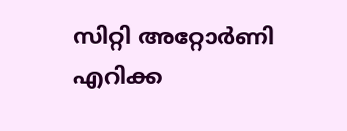സിറ്റി അറ്റോർണി എറിക്ക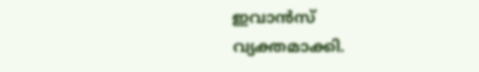ഇവാൻസ് വ്യക്തമാക്കി.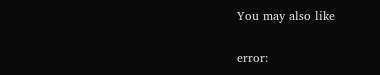You may also like

error: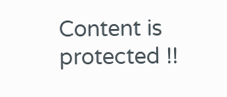Content is protected !!